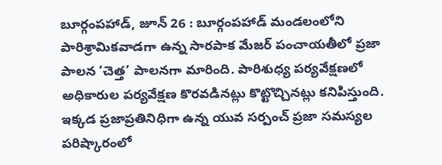బూర్గంపహాడ్, జూన్ 26 : బూర్గంపహాడ్ మండలంలోని పారిశ్రామికవాడగా ఉన్న సారపాక మేజర్ పంచాయతీలో ప్రజా పాలన ‘చెత్త’ పాలనగా మారింది. పారిశుధ్య పర్యవేక్షణలో అధికారుల పర్యవేక్షణ కొరవడినట్లు కొట్టొచ్చినట్లు కనిపిస్తుంది. ఇక్కడ ప్రజాప్రతినిధిగా ఉన్న యువ సర్పంచ్ ప్రజా సమస్యల పరిష్కారంలో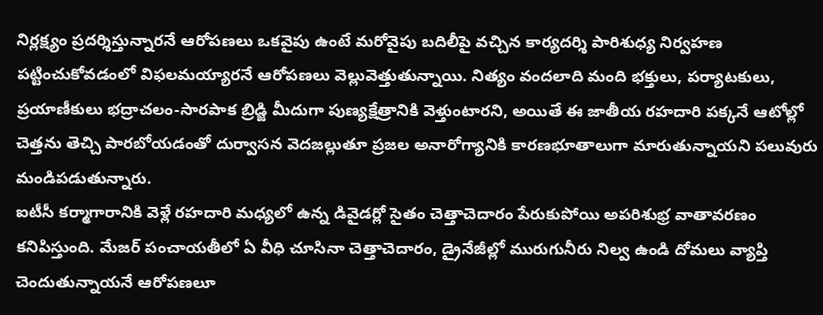నిర్లక్ష్యం ప్రదర్శిస్తున్నారనే ఆరోపణలు ఒకవైపు ఉంటే మరోవైపు బదిలీపై వచ్చిన కార్యదర్శి పారిశుధ్య నిర్వహణ పట్టించుకోవడంలో విఫలమయ్యారనే ఆరోపణలు వెల్లువెత్తుతున్నాయి. నిత్యం వందలాది మంది భక్తులు, పర్యాటకులు, ప్రయాణీకులు భద్రాచలం-సారపాక బ్రిడ్జి మీదుగా పుణ్యక్షేత్రానికి వెళ్తుంటారని, అయితే ఈ జాతీయ రహదారి పక్కనే ఆటోల్లో చెత్తను తెచ్చి పారబోయడంతో దుర్వాసన వెదజల్లుతూ ప్రజల అనారోగ్యానికి కారణభూతాలుగా మారుతున్నాయని పలువురు మండిపడుతున్నారు.
ఐటీసీ కర్మాగారానికి వెళ్లే రహదారి మధ్యలో ఉన్న డివైడర్లో సైతం చెత్తాచెదారం పేరుకుపోయి అపరిశుభ్ర వాతావరణం కనిపిస్తుంది. మేజర్ పంచాయతీలో ఏ వీధి చూసినా చెత్తాచెదారం, డ్రైనేజీల్లో మురుగునీరు నిల్వ ఉండి దోమలు వ్యాప్తి చెందుతున్నాయనే ఆరోపణలూ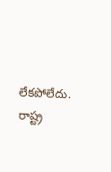లేకపోలేదు. రాష్ట్ర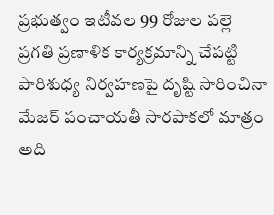ప్రభుత్వం ఇటీవల 99 రోజుల పల్లె ప్రగతి ప్రణాళిక కార్యక్రమాన్ని చేపట్టి పారిశుధ్య నిర్వహణపై దృష్టి సారించినా మేజర్ పంచాయతీ సారపాకలో మాత్రం అది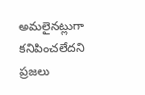అమలైనట్లుగా కనిపించలేదని ప్రజలు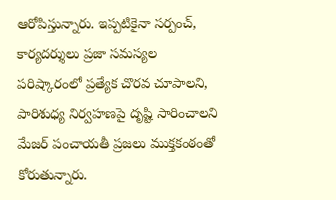ఆరోపిస్తున్నారు. ఇప్పటికైనా సర్పంచ్, కార్యదర్శులు ప్రజా సమస్యల పరిష్కారంలో ప్రత్యేక చొరవ చూపాలని, పారిశుధ్య నిర్వహణపై దృష్టి సారించాలని మేజర్ పంచాయతీ ప్రజలు ముక్తకంఠంతో కోరుతున్నారు.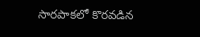సారపాకలో కొరవడిన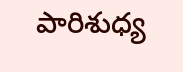పారిశుధ్య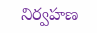నిర్వహణ